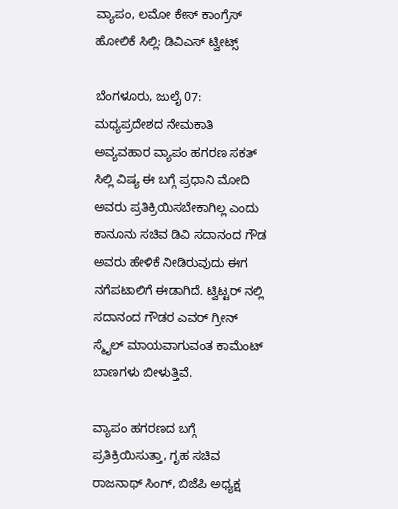ವ್ಯಾಪಂ, ಲಮೋ ಕೇಸ್ ಕಾಂಗ್ರೆಸ್ ಹೋಲಿಕೆ ಸಿಲ್ಲಿ: ಡಿವಿಎಸ್ ಟ್ವೀಟ್ಸ್

ಬೆಂಗಳೂರು, ಜುಲೈ 07: ಮಧ್ಯಪ್ರದೇಶದ ನೇಮಕಾತಿ ಅವ್ಯವಹಾರ ವ್ಯಾಪಂ ಹಗರಣ ಸಕತ್ ಸಿಲ್ಲಿ ವಿಷ್ಯ ಈ ಬಗ್ಗೆ ಪ್ರಧಾನಿ ಮೋದಿ ಅವರು ಪ್ರತಿಕ್ರಿಯಿಸಬೇಕಾಗಿಲ್ಲ ಎಂದು ಕಾನೂನು ಸಚಿವ ಡಿವಿ ಸದಾನಂದ ಗೌಡ ಅವರು ಹೇಳಿಕೆ ನೀಡಿರುವುದು ಈಗ ನಗೆಪಟಾಲಿಗೆ ಈಡಾಗಿದೆ. ಟ್ವಿಟ್ಟರ್ ನಲ್ಲಿ ಸದಾನಂದ ಗೌಡರ ಎವರ್ ಗ್ರೀನ್ ಸ್ಮೈಲ್ ಮಾಯವಾಗುವಂತ ಕಾಮೆಂಟ್ ಬಾಣಗಳು ಬೀಳುತ್ತಿವೆ.

ವ್ಯಾಪಂ ಹಗರಣದ ಬಗ್ಗೆ ಪ್ರತಿಕ್ರಿಯಿಸುತ್ತಾ, ಗೃಹ ಸಚಿವ ರಾಜನಾಥ್ ಸಿಂಗ್, ಬಿಜೆಪಿ ಅಧ್ಯಕ್ಷ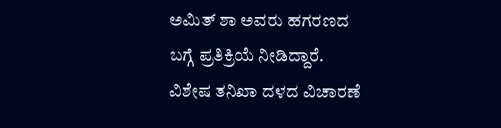ಅಮಿತ್ ಶಾ ಅವರು ಹಗರಣದ ಬಗ್ಗೆ ಪ್ರತಿಕ್ರಿಯೆ ನೀಡಿದ್ದಾರೆ. ವಿಶೇಷ ತನಿಖಾ ದಳದ ವಿಚಾರಣೆ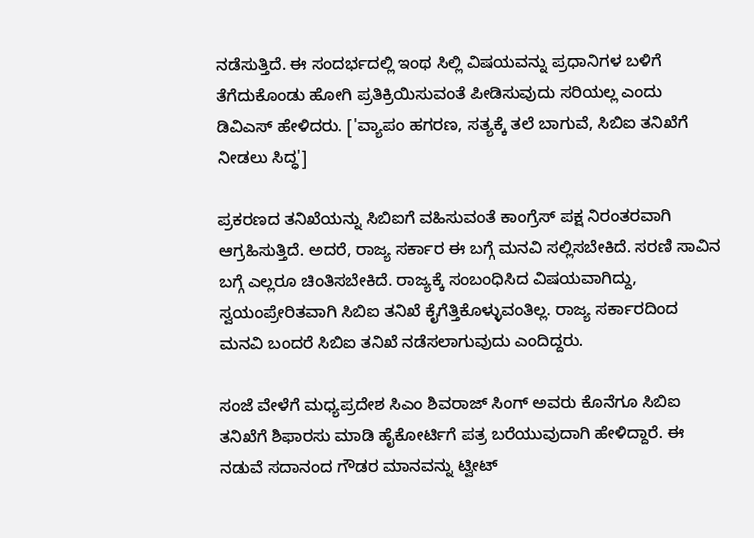ನಡೆಸುತ್ತಿದೆ. ಈ ಸಂದರ್ಭದಲ್ಲಿ ಇಂಥ ಸಿಲ್ಲಿ ವಿಷಯವನ್ನು ಪ್ರಧಾನಿಗಳ ಬಳಿಗೆ ತೆಗೆದುಕೊಂಡು ಹೋಗಿ ಪ್ರತಿಕ್ರಿಯಿಸುವಂತೆ ಪೀಡಿಸುವುದು ಸರಿಯಲ್ಲ ಎಂದು ಡಿವಿಎಸ್ ಹೇಳಿದರು. ['ವ್ಯಾಪಂ ಹಗರಣ, ಸತ್ಯಕ್ಕೆ ತಲೆ ಬಾಗುವೆ, ಸಿಬಿಐ ತನಿಖೆಗೆ ನೀಡಲು ಸಿದ್ಧ']

ಪ್ರಕರಣದ ತನಿಖೆಯನ್ನು ಸಿಬಿಐಗೆ ವಹಿಸುವಂತೆ ಕಾಂಗ್ರೆಸ್ ಪಕ್ಷ ನಿರಂತರವಾಗಿ ಆಗ್ರಹಿಸುತ್ತಿದೆ. ಅದರೆ, ರಾಜ್ಯ ಸರ್ಕಾರ ಈ ಬಗ್ಗೆ ಮನವಿ ಸಲ್ಲಿಸಬೇಕಿದೆ. ಸರಣಿ ಸಾವಿನ ಬಗ್ಗೆ ಎಲ್ಲರೂ ಚಿಂತಿಸಬೇಕಿದೆ. ರಾಜ್ಯಕ್ಕೆ ಸಂಬಂಧಿಸಿದ ವಿಷಯವಾಗಿದ್ದು, ಸ್ವಯಂಪ್ರೇರಿತವಾಗಿ ಸಿಬಿಐ ತನಿಖೆ ಕೈಗೆತ್ತಿಕೊಳ್ಳುವಂತಿಲ್ಲ. ರಾಜ್ಯ ಸರ್ಕಾರದಿಂದ ಮನವಿ ಬಂದರೆ ಸಿಬಿಐ ತನಿಖೆ ನಡೆಸಲಾಗುವುದು ಎಂದಿದ್ದರು.

ಸಂಜೆ ವೇಳೆಗೆ ಮಧ್ಯಪ್ರದೇಶ ಸಿಎಂ ಶಿವರಾಜ್ ಸಿಂಗ್ ಅವರು ಕೊನೆಗೂ ಸಿಬಿಐ ತನಿಖೆಗೆ ಶಿಫಾರಸು ಮಾಡಿ ಹೈಕೋರ್ಟಿಗೆ ಪತ್ರ ಬರೆಯುವುದಾಗಿ ಹೇಳಿದ್ದಾರೆ. ಈ ನಡುವೆ ಸದಾನಂದ ಗೌಡರ ಮಾನವನ್ನು ಟ್ವೀಟ್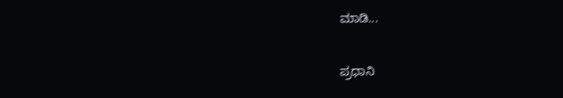ಮಾಡಿ...

ಪ್ರಧಾನಿ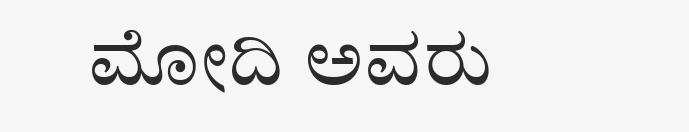ಮೋದಿ ಅವರು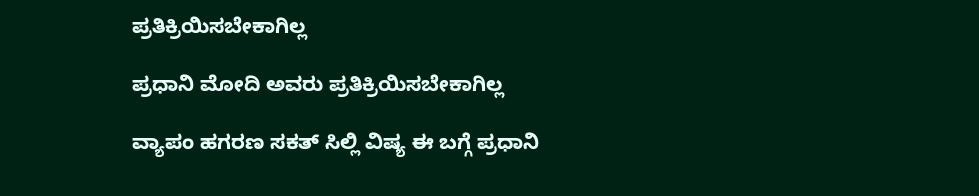ಪ್ರತಿಕ್ರಿಯಿಸಬೇಕಾಗಿಲ್ಲ

ಪ್ರಧಾನಿ ಮೋದಿ ಅವರು ಪ್ರತಿಕ್ರಿಯಿಸಬೇಕಾಗಿಲ್ಲ

ವ್ಯಾಪಂ ಹಗರಣ ಸಕತ್ ಸಿಲ್ಲಿ ವಿಷ್ಯ ಈ ಬಗ್ಗೆ ಪ್ರಧಾನಿ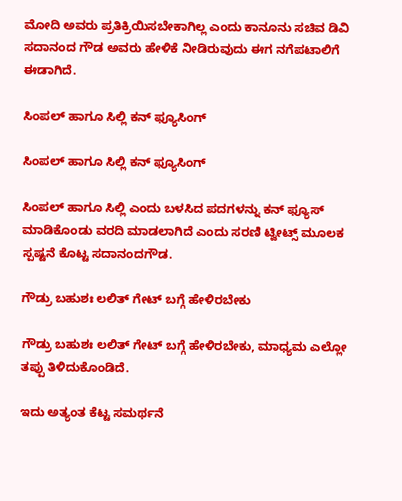ಮೋದಿ ಅವರು ಪ್ರತಿಕ್ರಿಯಿಸಬೇಕಾಗಿಲ್ಲ ಎಂದು ಕಾನೂನು ಸಚಿವ ಡಿವಿ ಸದಾನಂದ ಗೌಡ ಅವರು ಹೇಳಿಕೆ ನೀಡಿರುವುದು ಈಗ ನಗೆಪಟಾಲಿಗೆ ಈಡಾಗಿದೆ.

ಸಿಂಪಲ್ ಹಾಗೂ ಸಿಲ್ಲಿ ಕನ್ ಫ್ಯೂಸಿಂಗ್

ಸಿಂಪಲ್ ಹಾಗೂ ಸಿಲ್ಲಿ ಕನ್ ಫ್ಯೂಸಿಂಗ್

ಸಿಂಪಲ್ ಹಾಗೂ ಸಿಲ್ಲಿ ಎಂದು ಬಳಸಿದ ಪದಗಳನ್ನು ಕನ್ ಫ್ಯೂಸ್ ಮಾಡಿಕೊಂಡು ವರದಿ ಮಾಡಲಾಗಿದೆ ಎಂದು ಸರಣಿ ಟ್ವೀಟ್ಸ್ ಮೂಲಕ ಸ್ಪಷ್ಟನೆ ಕೊಟ್ಟ ಸದಾನಂದಗೌಡ.

ಗೌಡ್ರು ಬಹುಶಃ ಲಲಿತ್ ಗೇಟ್ ಬಗ್ಗೆ ಹೇಳಿರಬೇಕು

ಗೌಡ್ರು ಬಹುಶಃ ಲಲಿತ್ ಗೇಟ್ ಬಗ್ಗೆ ಹೇಳಿರಬೇಕು, ಮಾಧ್ಯಮ ಎಲ್ಲೋ ತಪ್ಪು ತಿಳಿದುಕೊಂಡಿದೆ.

ಇದು ಅತ್ಯಂತ ಕೆಟ್ಟ ಸಮರ್ಥನೆ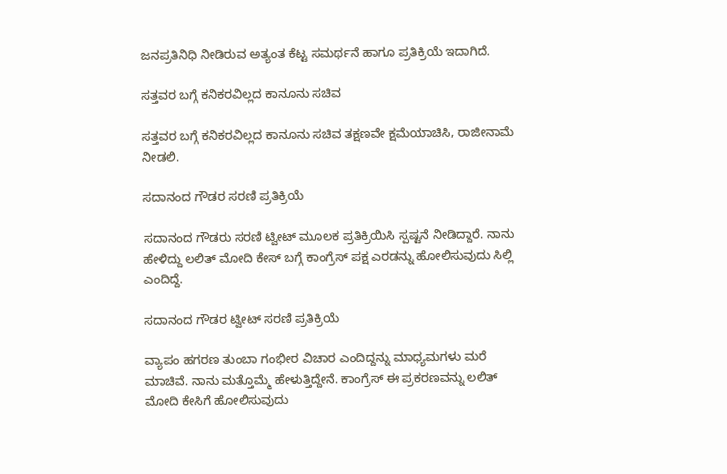ಜನಪ್ರತಿನಿಧಿ ನೀಡಿರುವ ಅತ್ಯಂತ ಕೆಟ್ಟ ಸಮರ್ಥನೆ ಹಾಗೂ ಪ್ರತಿಕ್ರಿಯೆ ಇದಾಗಿದೆ.

ಸತ್ತವರ ಬಗ್ಗೆ ಕನಿಕರವಿಲ್ಲದ ಕಾನೂನು ಸಚಿವ

ಸತ್ತವರ ಬಗ್ಗೆ ಕನಿಕರವಿಲ್ಲದ ಕಾನೂನು ಸಚಿವ ತಕ್ಷಣವೇ ಕ್ಷಮೆಯಾಚಿಸಿ, ರಾಜೀನಾಮೆ ನೀಡಲಿ.

ಸದಾನಂದ ಗೌಡರ ಸರಣಿ ಪ್ರತಿಕ್ರಿಯೆ

ಸದಾನಂದ ಗೌಡರು ಸರಣಿ ಟ್ವೀಟ್ ಮೂಲಕ ಪ್ರತಿಕ್ರಿಯಿಸಿ ಸ್ಪಷ್ಟನೆ ನೀಡಿದ್ದಾರೆ. ನಾನು ಹೇಳಿದ್ದು ಲಲಿತ್ ಮೋದಿ ಕೇಸ್ ಬಗ್ಗೆ ಕಾಂಗ್ರೆಸ್ ಪಕ್ಷ ಎರಡನ್ನು ಹೋಲಿಸುವುದು ಸಿಲ್ಲಿ ಎಂದಿದ್ದೆ.

ಸದಾನಂದ ಗೌಡರ ಟ್ವೀಟ್ ಸರಣಿ ಪ್ರತಿಕ್ರಿಯೆ

ವ್ಯಾಪಂ ಹಗರಣ ತುಂಬಾ ಗಂಭೀರ ವಿಚಾರ ಎಂದಿದ್ದನ್ನು ಮಾಧ್ಯಮಗಳು ಮರೆ ಮಾಚಿವೆ. ನಾನು ಮತ್ತೊಮ್ಮೆ ಹೇಳುತ್ತಿದ್ದೇನೆ. ಕಾಂಗ್ರೆಸ್ ಈ ಪ್ರಕರಣವನ್ನು ಲಲಿತ್ ಮೋದಿ ಕೇಸಿಗೆ ಹೋಲಿಸುವುದು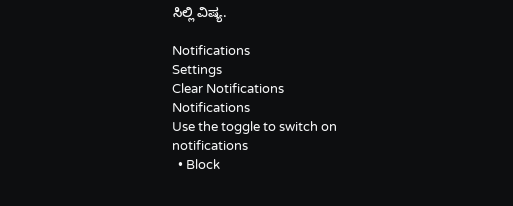ಸಿಲ್ಲಿ ವಿಷ್ಯ.

Notifications
Settings
Clear Notifications
Notifications
Use the toggle to switch on notifications
  • Block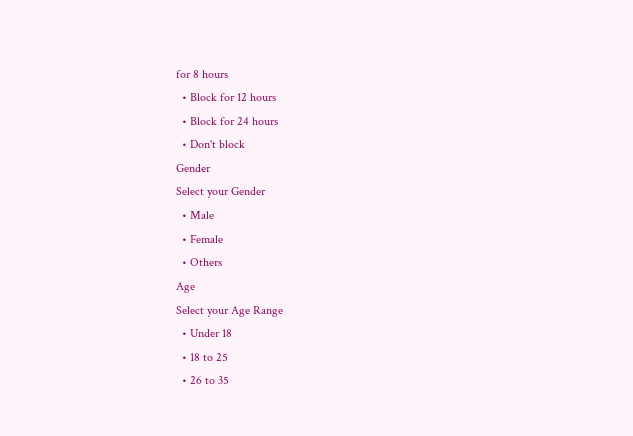for 8 hours
  • Block for 12 hours
  • Block for 24 hours
  • Don't block
Gender
Select your Gender
  • Male
  • Female
  • Others
Age
Select your Age Range
  • Under 18
  • 18 to 25
  • 26 to 35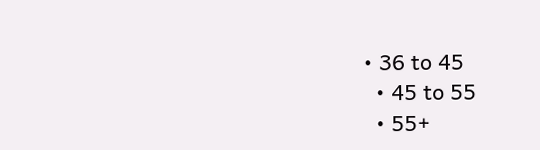• 36 to 45
  • 45 to 55
  • 55+